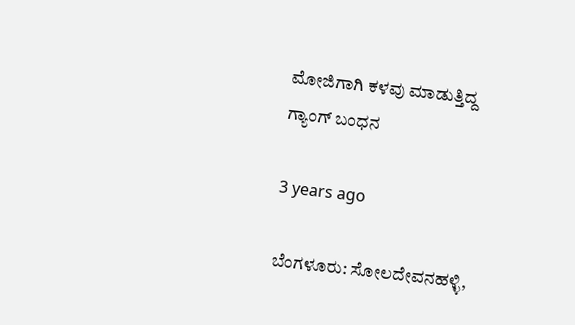ಮೋಜಿಗಾಗಿ ಕಳವು ಮಾಡುತ್ತಿದ್ದ ಗ್ಯಾಂಗ್ ಬಂಧನ

3 years ago

ಬೆಂಗಳೂರು: ಸೋಲದೇವನಹಳ್ಳಿ,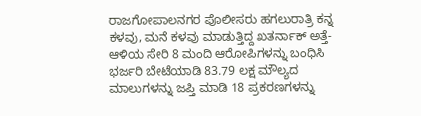ರಾಜಗೋಪಾಲನಗರ ಪೊಲೀಸರು ಹಗಲುರಾತ್ರಿ ಕನ್ನ ಕಳವು, ಮನೆ ಕಳವು ಮಾಡುತ್ತಿದ್ದ ಖತರ್ನಾಕ್ ಅತ್ತೆ-ಆಳಿಯ ಸೇರಿ 8 ಮಂದಿ ಆರೋಪಿಗಳನ್ನು ಬಂಧಿಸಿ ಭರ್ಜರಿ ಬೇಟೆಯಾಡಿ 83.79 ಲಕ್ಷ ಮೌಲ್ಯದ ಮಾಲುಗಳನ್ನು ಜಪ್ತಿ ಮಾಡಿ 18 ಪ್ರಕರಣಗಳನ್ನು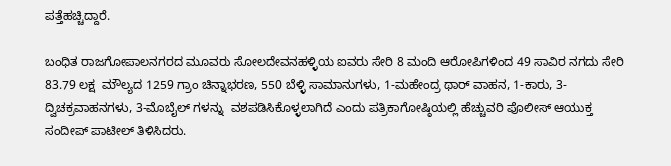ಪತ್ತೆಹಚ್ಚಿದ್ದಾರೆ.

ಬಂಧಿತ ರಾಜಗೋಪಾಲನಗರದ ಮೂವರು ಸೋಲದೇವನಹಳ್ಳಿಯ ಐವರು ಸೇರಿ 8 ಮಂದಿ ಆರೋಪಿಗಳಿಂದ 49 ಸಾವಿರ ನಗದು ಸೇರಿ 83.79 ಲಕ್ಷ  ಮೌಲ್ಯದ 1259 ಗ್ರಾಂ ಚಿನ್ನಾಭರಣ, 550 ಬೆಳ್ಳಿ ಸಾಮಾನುಗಳು, 1-ಮಹೇಂದ್ರ ಥಾರ್ ವಾಹನ, 1-ಕಾರು, 3-ದ್ವಿಚಕ್ರವಾಹನಗಳು, 3-ಮೊಬೈಲ್ ಗಳನ್ನು  ವಶಪಡಿಸಿಕೊಳ್ಳಲಾಗಿದೆ ಎಂದು ಪತ್ರಿಕಾಗೋಷ್ಠಿಯಲ್ಲಿ ಹೆಚ್ಚುವರಿ ಪೊಲೀಸ್ ಆಯುಕ್ತ ಸಂದೀಪ್ ಪಾಟೀಲ್ ತಿಳಿಸಿದರು.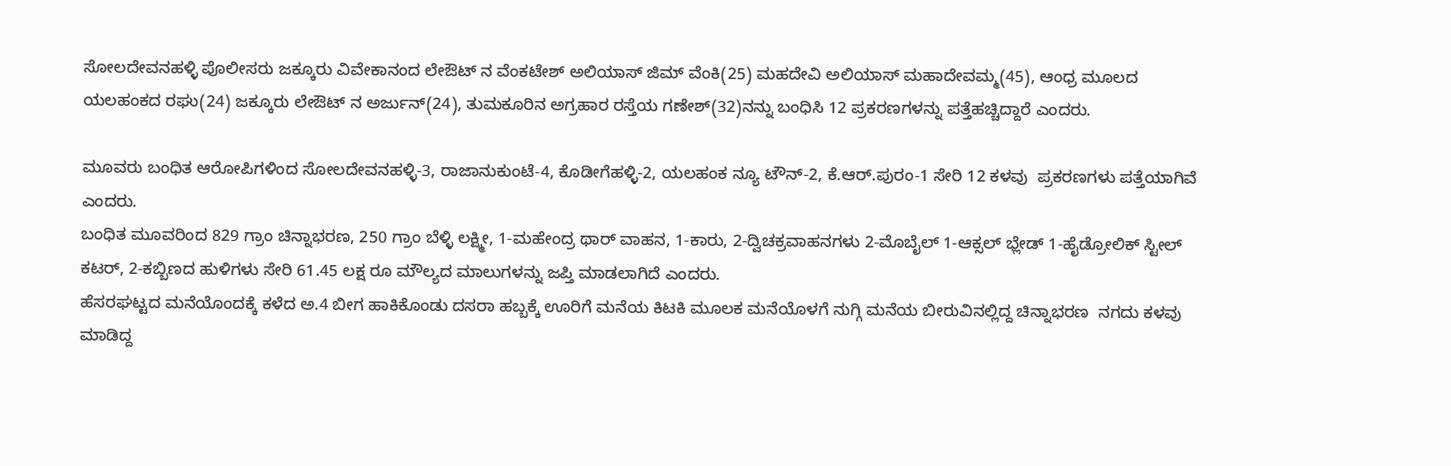ಸೋಲದೇವನಹಳ್ಳಿ ಪೊಲೀಸರು ಜಕ್ಕೂರು ವಿವೇಕಾನಂದ ಲೇಔಟ್ ನ ವೆಂಕಟೇಶ್ ಅಲಿಯಾಸ್ ಜಿಮ್ ವೆಂಕಿ(25) ಮಹದೇವಿ ಅಲಿಯಾಸ್ ಮಹಾದೇವಮ್ಮ(45), ಆಂಧ್ರ ಮೂಲದ ಯಲಹಂಕದ ರಘು(24) ಜಕ್ಕೂರು ಲೇಔಟ್ ನ ಅರ್ಜುನ್(24), ತುಮಕೂರಿನ ಅಗ್ರಹಾರ ರಸ್ತೆಯ ಗಣೇಶ್(32)ನನ್ನು ಬಂಧಿಸಿ 12 ಪ್ರಕರಣಗಳನ್ನು ಪತ್ತೆಹಚ್ಚಿದ್ದಾರೆ ಎಂದರು.

ಮೂವರು ಬಂಧಿತ ಆರೋಪಿಗಳಿಂದ ಸೋಲದೇವನಹಳ್ಳಿ-3, ರಾಜಾನುಕುಂಟೆ-4, ಕೊಡೀಗೆಹಳ್ಳಿ-2, ಯಲಹಂಕ ನ್ಯೂ ಟೌನ್-2, ಕೆ.ಆರ್.ಪುರಂ-1 ಸೇರಿ 12 ಕಳವು  ಪ್ರಕರಣಗಳು ಪತ್ತೆಯಾಗಿವೆ ಎಂದರು.
ಬಂಧಿತ ಮೂವರಿಂದ 829 ಗ್ರಾಂ ಚಿನ್ನಾಭರಣ, 250 ಗ್ರಾಂ ಬೆಳ್ಳಿ ಲಕ್ಷ್ಮೀ, 1-ಮಹೇಂದ್ರ ಥಾರ್ ವಾಹನ, 1-ಕಾರು, 2-ದ್ವಿಚಕ್ರವಾಹನಗಳು 2-ಮೊಬೈಲ್ 1-ಆಕ್ಸಲ್ ಭ್ಲೇಡ್ 1-ಹೈಡ್ರೋಲಿಕ್ ಸ್ಟೀಲ್ ಕಟರ್, 2-ಕಬ್ಬಿಣದ ಹುಳಿಗಳು ಸೇರಿ 61.45 ಲಕ್ಷ ರೂ ಮೌಲ್ಯದ ಮಾಲುಗಳನ್ನು ಜಪ್ತಿ ಮಾಡಲಾಗಿದೆ ಎಂದರು.
ಹೆಸರಘಟ್ಟದ ಮನೆಯೊಂದಕ್ಕೆ ಕಳೆದ ಅ.4 ಬೀಗ ಹಾಕಿಕೊಂಡು ದಸರಾ ಹಬ್ಬಕ್ಕೆ ಊರಿಗೆ ಮನೆಯ ಕಿಟಕಿ ಮೂಲಕ ಮನೆಯೊಳಗೆ ನುಗ್ಗಿ ಮನೆಯ ಬೀರುವಿನಲ್ಲಿದ್ದ ಚಿನ್ನಾಭರಣ  ನಗದು ಕಳವು ಮಾಡಿದ್ದ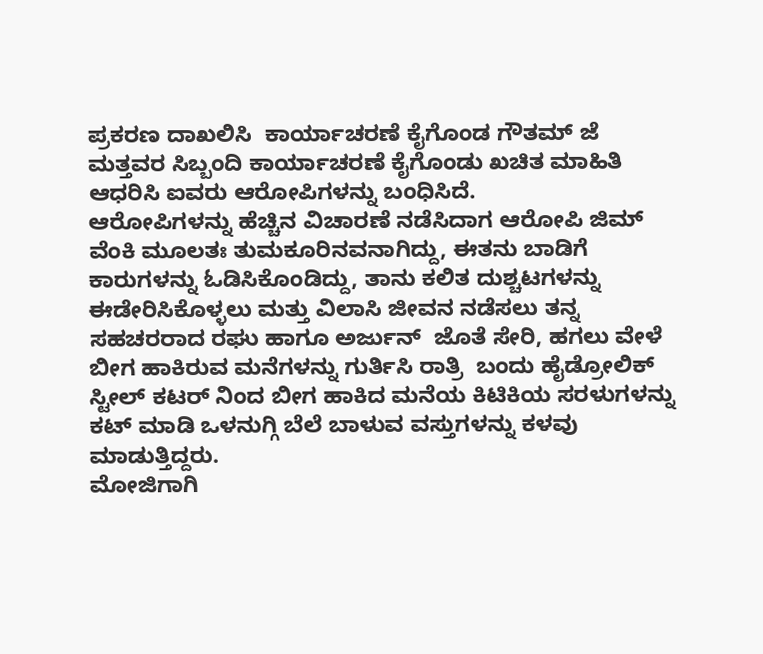ಪ್ರಕರಣ ದಾಖಲಿಸಿ  ಕಾರ್ಯಾಚರಣೆ ಕೈಗೊಂಡ ಗೌತಮ್ ಜೆ ಮತ್ತವರ ಸಿಬ್ಬಂದಿ ಕಾರ್ಯಾಚರಣೆ ಕೈಗೊಂಡು ಖಚಿತ ಮಾಹಿತಿ ಆಧರಿಸಿ ಐವರು ಆರೋಪಿಗಳನ್ನು ಬಂಧಿಸಿದೆ.
ಆರೋಪಿಗಳನ್ನು ಹೆಚ್ಚಿನ ವಿಚಾರಣೆ ನಡೆಸಿದಾಗ ಆರೋಪಿ ಜಿಮ್ ವೆಂಕಿ ಮೂಲತಃ ತುಮಕೂರಿನವನಾಗಿದ್ದು, ಈತನು ಬಾಡಿಗೆ ಕಾರುಗಳನ್ನು ಓಡಿಸಿಕೊಂಡಿದ್ದು, ತಾನು ಕಲಿತ ದುಶ್ಚಟಗಳನ್ನು ಈಡೇರಿಸಿಕೊಳ್ಳಲು ಮತ್ತು ವಿಲಾಸಿ ಜೀವನ ನಡೆಸಲು ತನ್ನ ಸಹಚರರಾದ ರಘು ಹಾಗೂ ಅರ್ಜುನ್  ಜೊತೆ ಸೇರಿ, ಹಗಲು ವೇಳೆ ಬೀಗ ಹಾಕಿರುವ ಮನೆಗಳನ್ನು ಗುರ್ತಿಸಿ ರಾತ್ರಿ  ಬಂದು ಹೈಡ್ರೋಲಿಕ್ ಸ್ಟೀಲ್ ಕಟರ್ ನಿಂದ ಬೀಗ ಹಾಕಿದ ಮನೆಯ ಕಿಟಿಕಿಯ ಸರಳುಗಳನ್ನು ಕಟ್ ಮಾಡಿ ಒಳನುಗ್ಗಿ ಬೆಲೆ ಬಾಳುವ ವಸ್ತುಗಳನ್ನು ಕಳವು ಮಾಡುತ್ತಿದ್ದರು.
ಮೋಜಿಗಾಗಿ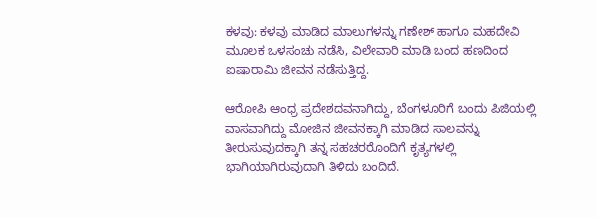ಕಳವು: ಕಳವು ಮಾಡಿದ ಮಾಲುಗಳನ್ನು ಗಣೇಶ್ ಹಾಗೂ ಮಹದೇವಿ ಮೂಲಕ ಒಳಸಂಚು ನಡೆಸಿ, ವಿಲೇವಾರಿ ಮಾಡಿ ಬಂದ ಹಣದಿಂದ ಐಷಾರಾಮಿ ಜೀವನ ನಡೆಸುತ್ತಿದ್ದ.

ಆರೋಪಿ ಆಂಧ್ರ ಪ್ರದೇಶದವನಾಗಿದ್ದು, ಬೆಂಗಳೂರಿಗೆ ಬಂದು ಪಿಜಿಯಲ್ಲಿ ವಾಸವಾಗಿದ್ದು ಮೋಜಿನ ಜೀವನಕ್ಕಾಗಿ ಮಾಡಿದ ಸಾಲವನ್ನು ತೀರುಸುವುದಕ್ಕಾಗಿ ತನ್ನ ಸಹಚರರೊಂದಿಗೆ ಕೃತ್ಯಗಳಲ್ಲಿ ಭಾಗಿಯಾಗಿರುವುದಾಗಿ ತಿಳಿದು ಬಂದಿದೆ.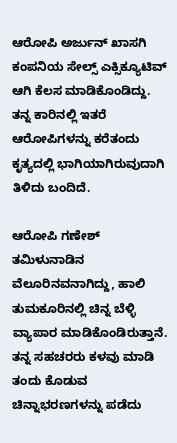ಆರೋಪಿ ಅರ್ಜುನ್ ಖಾಸಗಿ ಕಂಪನಿಯ ಸೇಲ್ಸ್ ಎಕ್ಸಿಕ್ಯೂಟಿವ್ ಆಗಿ ಕೆಲಸ ಮಾಡಿಕೊಂಡಿದ್ದು. ತನ್ನ ಕಾರಿನಲ್ಲಿ ಇತರೆ ಆರೋಪಿಗಳನ್ನು ಕರೆತಂದು ಕೃತ್ಯದಲ್ಲಿ ಭಾಗಿಯಾಗಿರುವುದಾಗಿ ತಿಳಿದು ಬಂದಿದೆ.

ಆರೋಪಿ ಗಣೇಶ್ ತಮಿಳುನಾಡಿನ ವೆಲೂರಿನವನಾಗಿದ್ದು, ಹಾಲಿ ತುಮಕೂರಿನಲ್ಲಿ ಚಿನ್ನ ಬೆಳ್ಳಿ ವ್ಯಾಪಾರ ಮಾಡಿಕೊಂಡಿರುತ್ತಾನೆ. ತನ್ನ ಸಹಚರರು ಕಳವು ಮಾಡಿ ತಂದು ಕೊಡುವ ಚಿನ್ನಾಭರಣಗಳನ್ನು ಪಡೆದು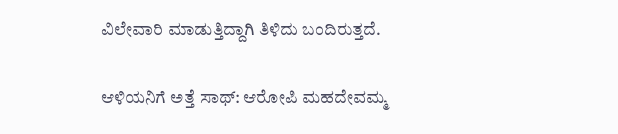ವಿಲೇವಾರಿ ಮಾಡುತ್ತಿದ್ದಾಗಿ ತಿಳಿದು ಬಂದಿರುತ್ತದೆ.

ಆಳಿಯನಿಗೆ ಅತ್ತೆ ಸಾಥ್: ಆರೋಪಿ ಮಹದೇವಮ್ಮ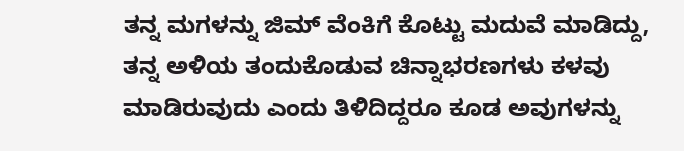ತನ್ನ ಮಗಳನ್ನು ಜಿಮ್ ವೆಂಕಿಗೆ ಕೊಟ್ಟು ಮದುವೆ ಮಾಡಿದ್ದು, ತನ್ನ ಅಳಿಯ ತಂದುಕೊಡುವ ಚಿನ್ನಾಭರಣಗಳು ಕಳವು ಮಾಡಿರುವುದು ಎಂದು ತಿಳಿದಿದ್ದರೂ ಕೂಡ ಅವುಗಳನ್ನು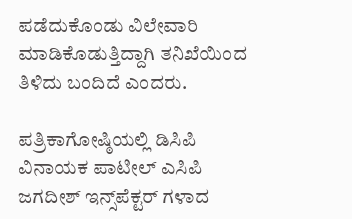ಪಡೆದುಕೊಂಡು ವಿಲೇವಾರಿ ಮಾಡಿಕೊಡುತ್ತಿದ್ದಾಗಿ ತನಿಖೆಯಿಂದ ತಿಳಿದು ಬಂದಿದೆ ಎಂದರು.

ಪತ್ರಿಕಾಗೋಷ್ಠಿಯಲ್ಲಿ ಡಿಸಿಪಿ ವಿನಾಯಕ ಪಾಟೀಲ್ ಎಸಿಪಿ ಜಗದೀಶ್ ಇನ್ಸ್‌ಪೆಕ್ಟರ್ ಗಳಾದ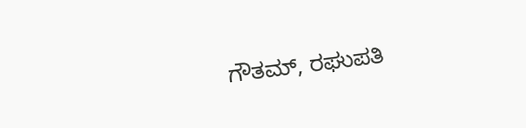ಗೌತಮ್, ರಘುಪತಿ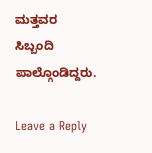ಮತ್ತವರ ಸಿಬ್ಬಂದಿ ಪಾಲ್ಗೊಂಡಿದ್ದರು.

Leave a Reply